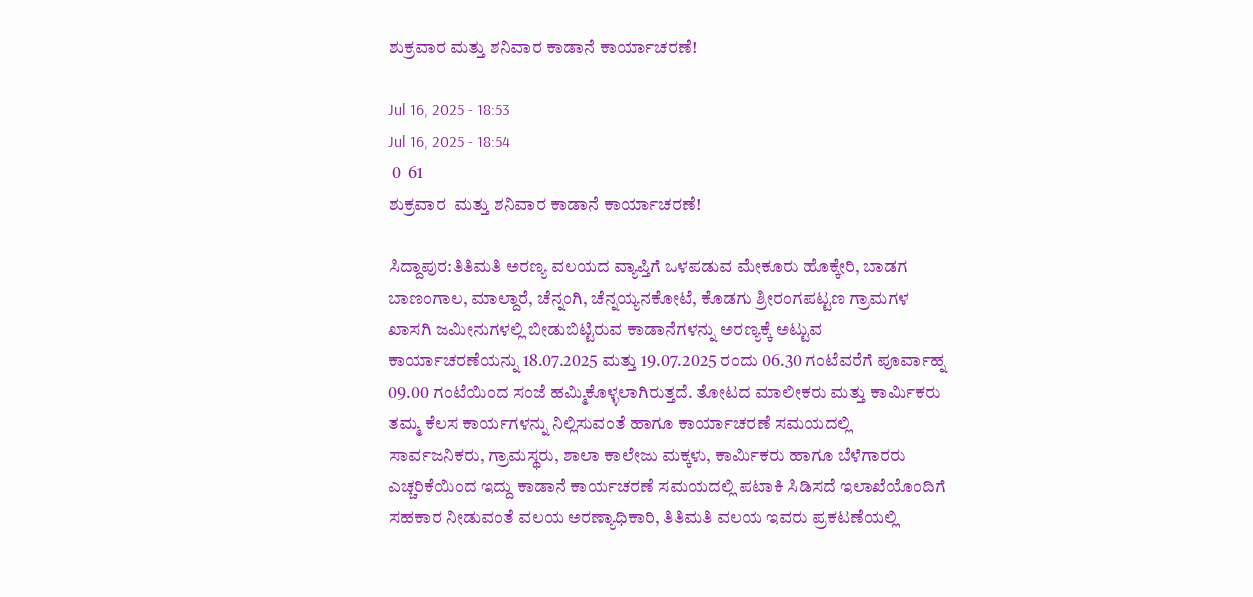ಶುಕ್ರವಾರ ಮತ್ತು ಶನಿವಾರ ಕಾಡಾನೆ ಕಾರ್ಯಾಚರಣೆ!

Jul 16, 2025 - 18:53
Jul 16, 2025 - 18:54
 0  61
ಶುಕ್ರವಾರ  ಮತ್ತು ಶನಿವಾರ ಕಾಡಾನೆ ಕಾರ್ಯಾಚರಣೆ!

ಸಿದ್ದಾಪುರ:ತಿತಿಮತಿ ಅರಣ್ಯ ವಲಯದ ವ್ಯಾಪ್ತಿಗೆ ಒಳಪಡುವ ಮೇಕೂರು ಹೊಕ್ಕೇರಿ, ಬಾಡಗ ಬಾಣಂಗಾಲ, ಮಾಲ್ದಾರೆ, ಚೆನ್ನಂಗಿ, ಚೆನ್ನಯ್ಯನಕೋಟೆ, ಕೊಡಗು ಶ್ರೀರಂಗಪಟ್ಟಣ ಗ್ರಾಮಗಳ ಖಾಸಗಿ ಜಮೀನುಗಳಲ್ಲಿ ಬೀಡುಬಿಟ್ಟಿರುವ ಕಾಡಾನೆಗಳನ್ನು ಅರಣ್ಯಕ್ಕೆ ಅಟ್ಟುವ ಕಾರ್ಯಾಚರಣೆಯನ್ನು 18.07.2025 ಮತ್ತು 19.07.2025 ರಂದು 06.30 ಗಂಟೆವರೆಗೆ ಪೂರ್ವಾಹ್ನ 09.00 ಗಂಟೆಯಿಂದ ಸಂಜೆ ಹಮ್ಮಿಕೊಳ್ಳಲಾಗಿರುತ್ತದೆ. ತೋಟದ ಮಾಲೀಕರು ಮತ್ತು ಕಾರ್ಮಿಕರು ತಮ್ಮ ಕೆಲಸ ಕಾರ್ಯಗಳನ್ನು ನಿಲ್ಲಿಸುವಂತೆ ಹಾಗೂ ಕಾರ್ಯಾಚರಣೆ ಸಮಯದಲ್ಲಿ ಸಾರ್ವಜನಿಕರು, ಗ್ರಾಮಸ್ಥರು, ಶಾಲಾ ಕಾಲೇಜು ಮಕ್ಕಳು, ಕಾರ್ಮಿಕರು ಹಾಗೂ ಬೆಳೆಗಾರರು ಎಚ್ಚರಿಕೆಯಿಂದ ಇದ್ದು ಕಾಡಾನೆ ಕಾರ್ಯಚರಣೆ ಸಮಯದಲ್ಲಿ ಪಟಾಕಿ ಸಿಡಿಸದೆ ಇಲಾಖೆಯೊಂದಿಗೆ ಸಹಕಾರ ನೀಡುವಂತೆ ವಲಯ ಅರಣ್ಯಾಧಿಕಾರಿ, ತಿತಿಮತಿ ವಲಯ ಇವರು ಪ್ರಕಟಣೆಯಲ್ಲಿ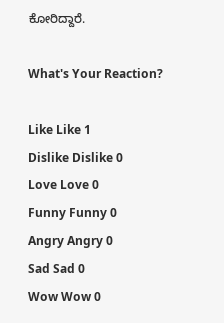ಕೋರಿದ್ದಾರೆ.

What's Your Reaction?

Like Like 1
Dislike Dislike 0
Love Love 0
Funny Funny 0
Angry Angry 0
Sad Sad 0
Wow Wow 0